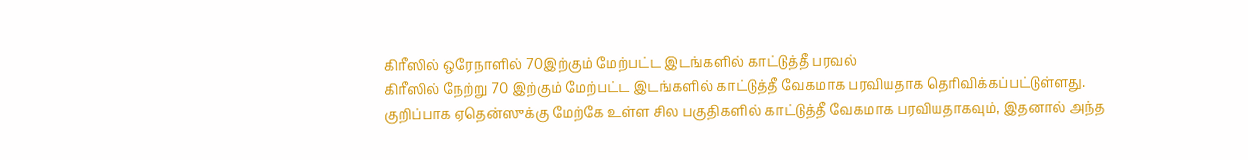கிரீஸில் ஒரேநாளில் 70இற்கும் மேற்பட்ட இடங்களில் காட்டுத்தீ பரவல்
கிரீஸில் நேற்று 70 இற்கும் மேற்பட்ட இடங்களில் காட்டுத்தீ வேகமாக பரவியதாக தெரிவிக்கப்பட்டுள்ளது.
குறிப்பாக ஏதென்ஸுக்கு மேற்கே உள்ள சில பகுதிகளில் காட்டுத்தீ வேகமாக பரவியதாகவும், இதனால் அந்த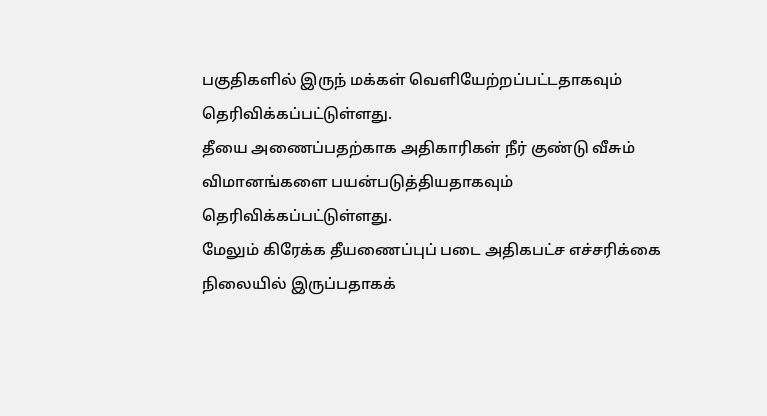பகுதிகளில் இருந் மக்கள் வெளியேற்றப்பட்டதாகவும் தெரிவிக்கப்பட்டுள்ளது.
தீயை அணைப்பதற்காக அதிகாரிகள் நீர் குண்டு வீசும் விமானங்களை பயன்படுத்தியதாகவும் தெரிவிக்கப்பட்டுள்ளது.
மேலும் கிரேக்க தீயணைப்புப் படை அதிகபட்ச எச்சரிக்கை நிலையில் இருப்பதாகக்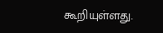கூறியுள்ளது.